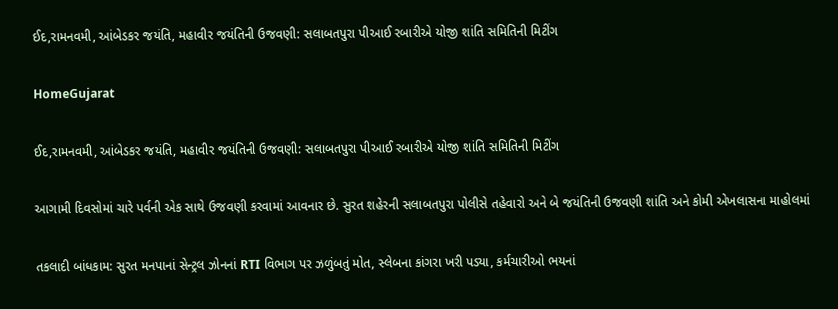ઈદ,રામનવમી, આંબેડકર જયંતિ, મહાવીર જયંતિની ઉજવણી: સલાબતપુરા પીઆઈ રબારીએ યોજી શાંતિ સમિતિની મિટીંગ

HomeGujarat

ઈદ,રામનવમી, આંબેડકર જયંતિ, મહાવીર જયંતિની ઉજવણી: સલાબતપુરા પીઆઈ રબારીએ યોજી શાંતિ સમિતિની મિટીંગ

આગામી દિવસોમાં ચારે પર્વની એક સાથે ઉજવણી કરવામાં આવનાર છે. સુરત શહેરની સલાબતપુરા પોલીસે તહેવારો અને બે જયંતિની ઉજવણી શાંતિ અને કોમી એખલાસના માહોલમાં

તકલાદી બાંધકામ: સુરત મનપાનાં સેન્ટ્રલ ઝોનનાં RTI વિભાગ પર ઝળુંબતું મોત, સ્લેબના કાંગરા ખરી પડ્યા, કર્મચારીઓ ભયનાં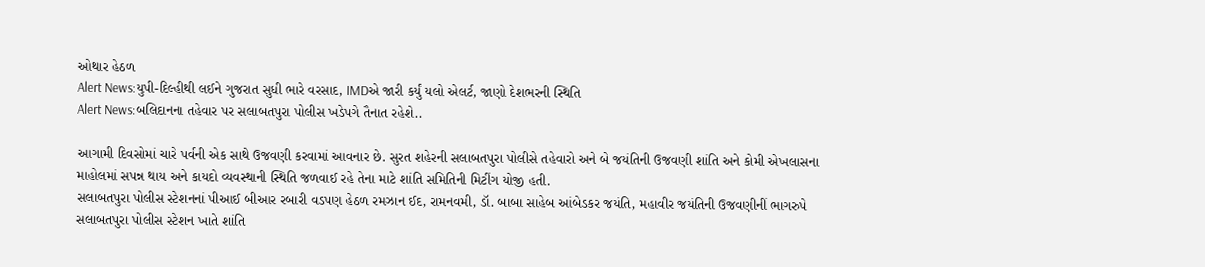ઓથાર હેઠળ
Alert News:યુપી-દિલ્હીથી લઈને ગુજરાત સુધી ભારે વરસાદ, IMDએ જારી કર્યું યલો એલર્ટ, જાણો દેશભરની સ્થિતિ
Alert News:બલિદાનના તહેવાર પર સલાબતપુરા પોલીસ ખડેપગે તૈનાત રહેશે..

આગામી દિવસોમાં ચારે પર્વની એક સાથે ઉજવણી કરવામાં આવનાર છે. સુરત શહેરની સલાબતપુરા પોલીસે તહેવારો અને બે જયંતિની ઉજવણી શાંતિ અને કોમી એખલાસના માહોલમાં સપન્ન થાય અને કાયદો વ્યવસ્થાની સ્થિતિ જળવાઈ રહે તેના માટે શાંતિ સમિતિની મિટીંગ યોજી હતી.
સલાબતપુરા પોલીસ સ્ટેશનનાં પીઆઈ બીઆર રબારી વડપણ હેઠળ રમઝાન ઈદ, રામનવમી, ડૉ. બાબા સાહેબ આંબેડકર જયંતિ, મહાવીર જયંતિની ઉજવણીનીં ભાગરુપે સલાબતપુરા પોલીસ સ્ટેશન ખાતે શાંતિ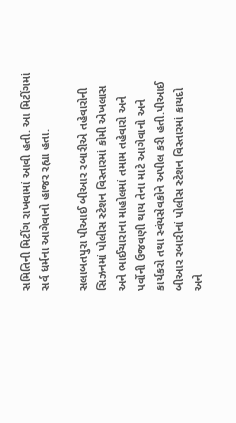સમિતિની મિટીંગ રાખવામાં આવી હતી. આ મિટીંગમાં સર્વ ધર્મના આગેવાનો હાજર રહ્યા હતા.

સલાબતપુરા પીઆઈ બીઆર રબારીએ તહેવારોની સિઝનમાં પોલીસ સ્ટેશન વિસ્તારમાં કોમી એખલાસ અને ભાઈચારાના માહોલમાં તમામ તહેવારો અને પર્વોની ઉજવણી થાય તેના માટે આગેવાનો અને કાર્યકરો તથા સ્વંયસેવકોને અપીલ કરી હતી.પીઆઈ બીઆર રબારીનાં પોલીસ સ્ટેશન વિસ્તારમાં કાયદો અને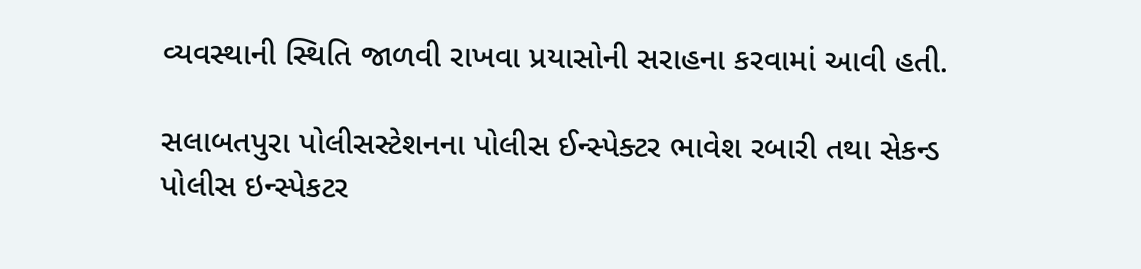વ્યવસ્થાની સ્થિતિ જાળવી રાખવા પ્રયાસોની સરાહના કરવામાં આવી હતી.

સલાબતપુરા પોલીસસ્ટેશનના પોલીસ ઈન્સ્પેક્ટર ભાવેશ રબારી તથા સેકન્ડ પોલીસ ઇન્સ્પેકટર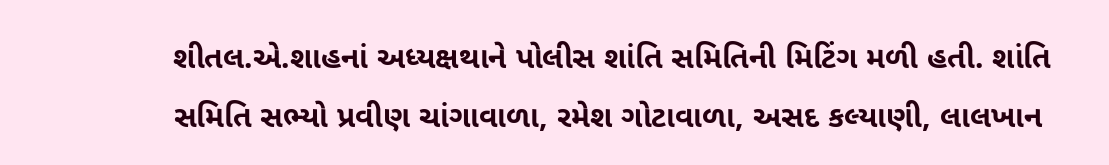શીતલ.એ.શાહનાં અધ્યક્ષથાને પોલીસ શાંતિ સમિતિની મિટિંગ મળી હતી. શાંતિ સમિતિ સભ્યો પ્રવીણ ચાંગાવાળા, રમેશ ગોટાવાળા, અસદ કલ્યાણી, લાલખાન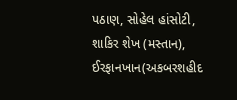પઠાણ, સોહેલ હાંસોટી, શાકિર શેખ (મસ્તાન), ઈરફાનખાન(અકબરશહીદ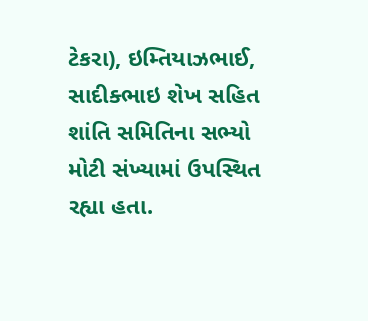ટેકરા), ઇમ્તિયાઝભાઈ, સાદીક્ભાઇ શેખ સહિત શાંતિ સમિતિના સભ્યો મોટી સંખ્યામાં ઉપસ્થિત રહ્યા હતા.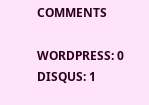COMMENTS

WORDPRESS: 0
DISQUS: 1